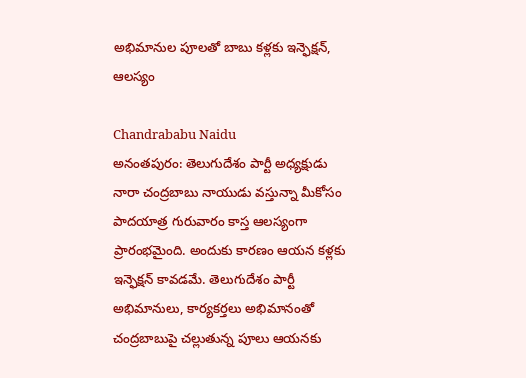అభిమానుల పూలతో బాబు కళ్లకు ఇన్ఫెక్షన్, ఆలస్యం

Chandrababu Naidu
అనంతపురం: తెలుగుదేశం పార్టీ అధ్యక్షుడు నారా చంద్రబాబు నాయుడు వస్తున్నా మీకోసం పాదయాత్ర గురువారం కాస్త ఆలస్యంగా ప్రారంభమైంది. అందుకు కారణం ఆయన కళ్లకు ఇన్ఫెక్షన్ కావడమే. తెలుగుదేశం పార్టీ అభిమానులు, కార్యకర్తలు అభిమానంతో చంద్రబాబుపై చల్లుతున్న పూలు ఆయనకు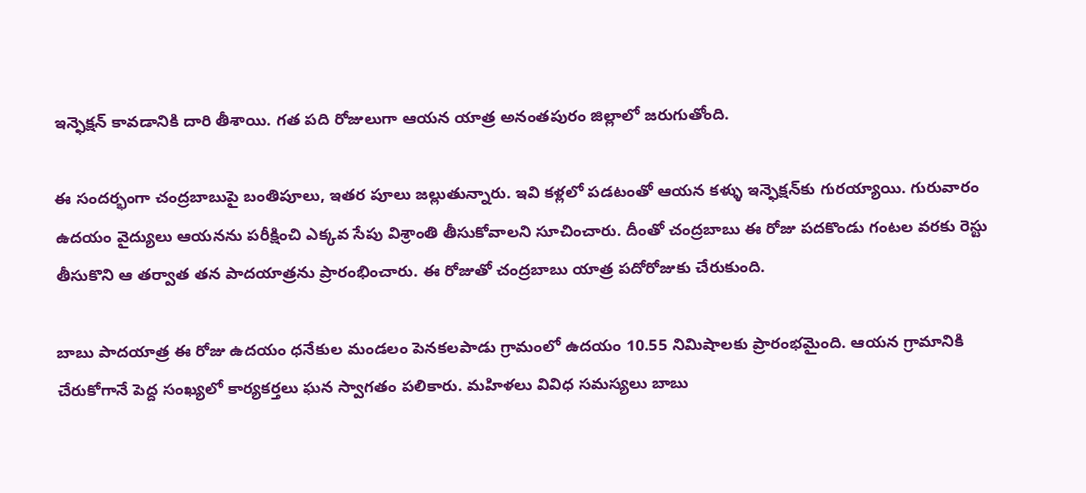ఇన్ఫెక్షన్ కావడానికి దారి తీశాయి. గత పది రోజులుగా ఆయన యాత్ర అనంతపురం జిల్లాలో జరుగుతోంది.

ఈ సందర్భంగా చంద్రబాబుపై బంతిపూలు, ఇతర పూలు జల్లుతున్నారు. ఇవి కళ్లలో పడటంతో ఆయన కళ్ళు ఇన్ఫెక్షన్‌కు గురయ్యాయి. గురువారం ఉదయం వైద్యులు ఆయనను పరీక్షించి ఎక్కవ సేపు విశ్రాంతి తీసుకోవాలని సూచించారు. దీంతో చంద్రబాబు ఈ రోజు పదకొండు గంటల వరకు రెస్టు తీసుకొని ఆ తర్వాత తన పాదయాత్రను ప్రారంభించారు. ఈ రోజుతో చంద్రబాబు యాత్ర పదోరోజుకు చేరుకుంది.

బాబు పాదయాత్ర ఈ రోజు ఉదయం ధనేకుల మండలం పెనకలపాడు గ్రామంలో ఉదయం 10.55 నిమిషాలకు ప్రారంభమైంది. ఆయన గ్రామానికి చేరుకోగానే పెద్ద సంఖ్యలో కార్యకర్తలు ఘన స్వాగతం పలికారు. మహిళలు వివిధ సమస్యలు బాబు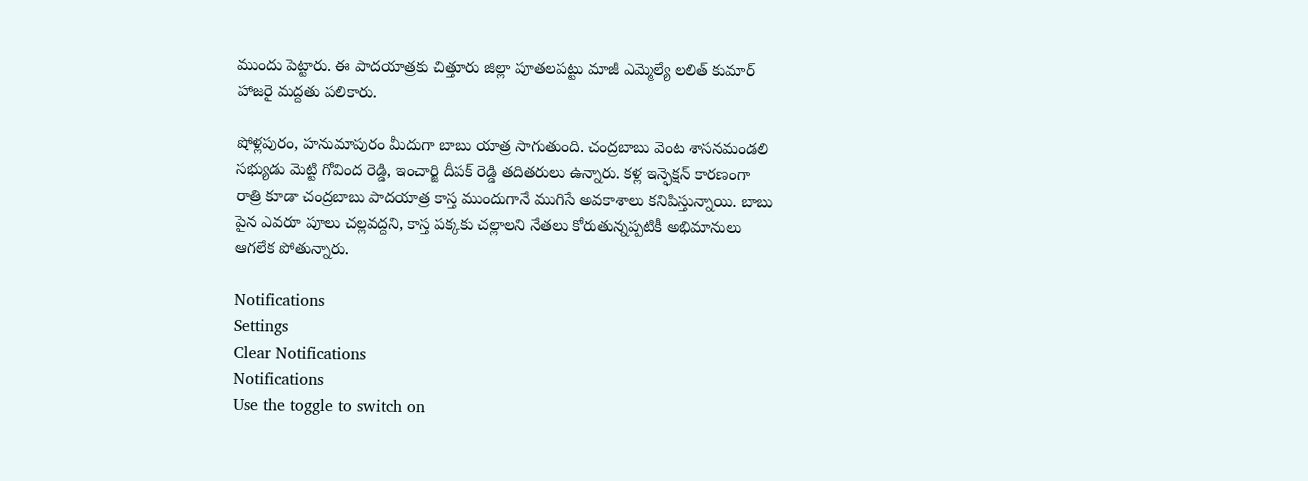ముందు పెట్టారు. ఈ పాదయాత్రకు చిత్తూరు జిల్లా పూతలపట్టు మాజీ ఎమ్మెల్యే లలిత్ కుమార్ హాజరై మద్దతు పలికారు.

షోళ్లపురం, హనుమాపురం మీదుగా బాబు యాత్ర సాగుతుంది. చంద్రబాబు వెంట శాసనమండలి సభ్యుడు మెట్టి గోవింద రెడ్డి, ఇంచార్జి దీపక్ రెడ్డి తదితరులు ఉన్నారు. కళ్ల ఇన్ఫెక్షన్ కారణంగా రాత్రి కూడా చంద్రబాబు పాదయాత్ర కాస్త ముందుగానే ముగిసే అవకాశాలు కనిపిస్తున్నాయి. బాబు పైన ఎవరూ పూలు చల్లవద్దని, కాస్త పక్కకు చల్లాలని నేతలు కోరుతున్నప్పటికీ అభిమానులు ఆగలేక పోతున్నారు.

Notifications
Settings
Clear Notifications
Notifications
Use the toggle to switch on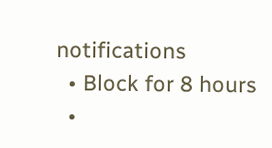notifications
  • Block for 8 hours
  •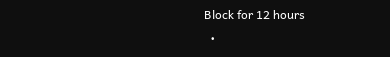Block for 12 hours
  •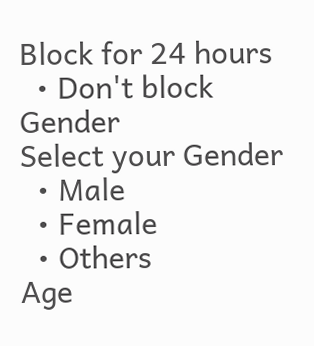Block for 24 hours
  • Don't block
Gender
Select your Gender
  • Male
  • Female
  • Others
Age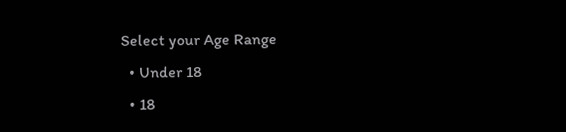Select your Age Range
  • Under 18
  • 18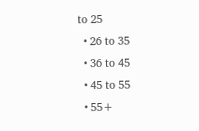to 25
  • 26 to 35
  • 36 to 45
  • 45 to 55
  • 55+